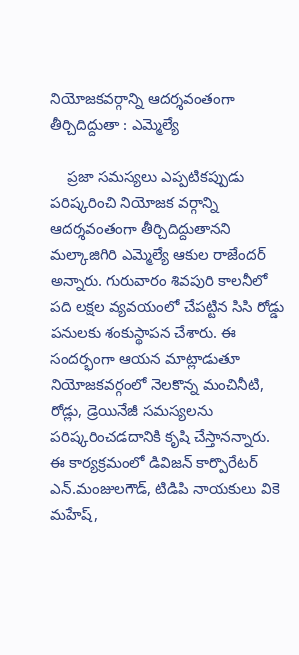నియోజకవర్గాన్ని ఆదర్శవంతంగా తీర్చిదిద్దుతా : ఎమ్మెల్యే

    ప్రజా సమస్యలు ఎప్పటికప్పుడు పరిష్కరించి నియోజక వర్గాన్ని ఆదర్శవంతంగా తీర్చిదిద్దుతానని మల్కాజిగిరి ఎమ్మెల్యే ఆకుల రాజేందర్‌ అన్నారు. గురువారం శివపురి కాలనీలో పది లక్షల వ్యవయంలో చేపట్టిన సిసి రోడ్డు పనులకు శంకుస్థాపన చేశారు. ఈ సందర్భంగా ఆయన మాట్లాడుతూ నియోజకవర్గంలో నెలకొన్న మంచినీటి, రోడ్లు, డ్రెయినేజీ సమస్యలను పరిష్కరించడదానికి కృషి చేస్తానన్నారు. ఈ కార్యక్రమంలో డివిజన్‌ కార్పొరేటర్‌ ఎన్‌.మంజులగౌడ్‌, టిడిపి నాయకులు వికె మహేష్‌,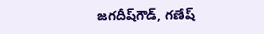జగదీష్‌గౌడ్‌, గణేష్‌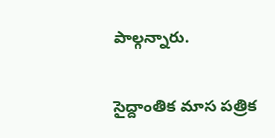పాల్గన్నారు.

సైద్దాంతిక మాస పత్రిక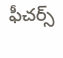ఫీచర్స్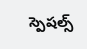స్పెషల్స్